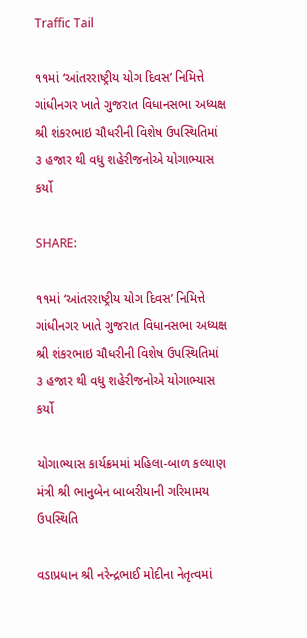Traffic Tail

૧૧માં ‘આંતરરાષ્ટ્રીય યોગ દિવસ’ નિમિત્તે ગાંધીનગર ખાતે ગુજરાત વિધાનસભા અધ્યક્ષ શ્રી શંકરભાઇ ચૌધરીની વિશેષ ઉપસ્થિતિમાં ૩ હજાર થી વધુ શહેરીજનોએ યોગાભ્યાસ કર્યો

SHARE:

૧૧માં ‘આંતરરાષ્ટ્રીય યોગ દિવસ’ નિમિત્તે ગાંધીનગર ખાતે ગુજરાત વિધાનસભા અધ્યક્ષ શ્રી શંકરભાઇ ચૌધરીની વિશેષ ઉપસ્થિતિમાં ૩ હજાર થી વધુ શહેરીજનોએ યોગાભ્યાસ કર્યો

યોગાભ્યાસ કાર્યક્રમમાં મહિલા-બાળ કલ્યાણ મંત્રી શ્રી ભાનુબેન બાબરીયાની ગરિમામય ઉપસ્થિતિ

વડાપ્રધાન શ્રી નરેન્દ્રભાઈ મોદીના નેતૃત્વમાં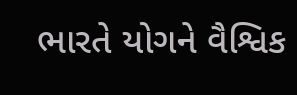ભારતે યોગને વૈશ્વિક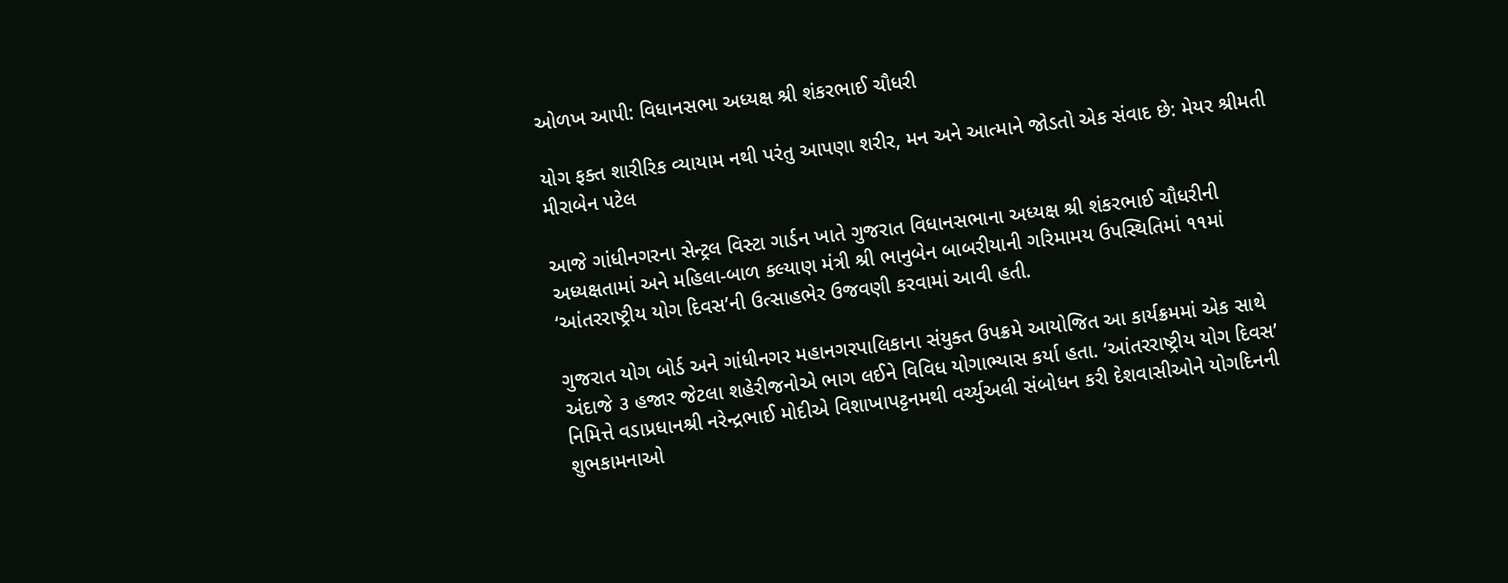ઓળખ આપી: વિધાનસભા અધ્યક્ષ શ્રી શંકરભાઈ ચૌધરી

યોગ ફક્ત શારીરિક વ્યાયામ નથી પરંતુ આપણા શરીર, મન અને આત્માને જોડતો એક સંવાદ છે: મેયર શ્રીમતી મીરાબેન પટેલ

આજે ગાંધીનગરના સેન્ટ્રલ વિસ્ટા ગાર્ડન ખાતે ગુજરાત વિધાનસભાના અધ્યક્ષ શ્રી શંકરભાઈ ચૌધરીની અધ્યક્ષતામાં અને મહિલા-બાળ કલ્યાણ મંત્રી શ્રી ભાનુબેન બાબરીયાની ગરિમામય ઉપસ્થિતિમાં ૧૧માં ‘આંતરરાષ્ટ્રીય યોગ દિવસ’ની ઉત્સાહભેર ઉજવણી કરવામાં આવી હતી.

ગુજરાત યોગ બોર્ડ અને ગાંધીનગર મહાનગરપાલિકાના સંયુક્ત ઉપક્રમે આયોજિત આ કાર્યક્રમમાં એક સાથે અંદાજે ૩ હજાર જેટલા શહેરીજનોએ ભાગ લઈને વિવિધ યોગાભ્યાસ કર્યા હતા. ‘આંતરરાષ્ટ્રીય યોગ દિવસ’ નિમિત્તે વડાપ્રધાનશ્રી નરેન્દ્રભાઈ મોદીએ વિશાખાપટ્ટનમથી વર્ચ્યુઅલી સંબોધન કરી દેશવાસીઓને યોગદિનની શુભકામનાઓ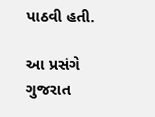પાઠવી હતી.

આ પ્રસંગે ગુજરાત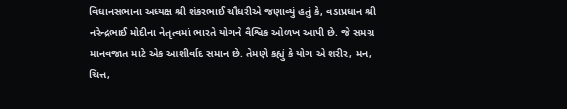વિધાનસભાના અધ્યક્ષ શ્રી શંકરભાઈ ચૌધરીએ જણાવ્યું હતું કે, વડાપ્રધાન શ્રી નરેન્દ્રભાઈ મોદીના નેતૃત્વમાં ભારતે યોગને વૈશ્વિક ઓળખ આપી છે. જે સમગ્ર માનવજાત માટે એક આશીર્વાદ સમાન છે. તેમણે કહ્યું કે યોગ એ શરીર, મન, ચિત્ત,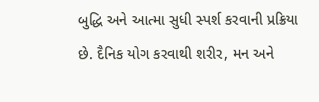બુદ્ધિ અને આત્મા સુધી સ્પર્શ કરવાની પ્રક્રિયા છે. દૈનિક યોગ કરવાથી શરીર, મન અને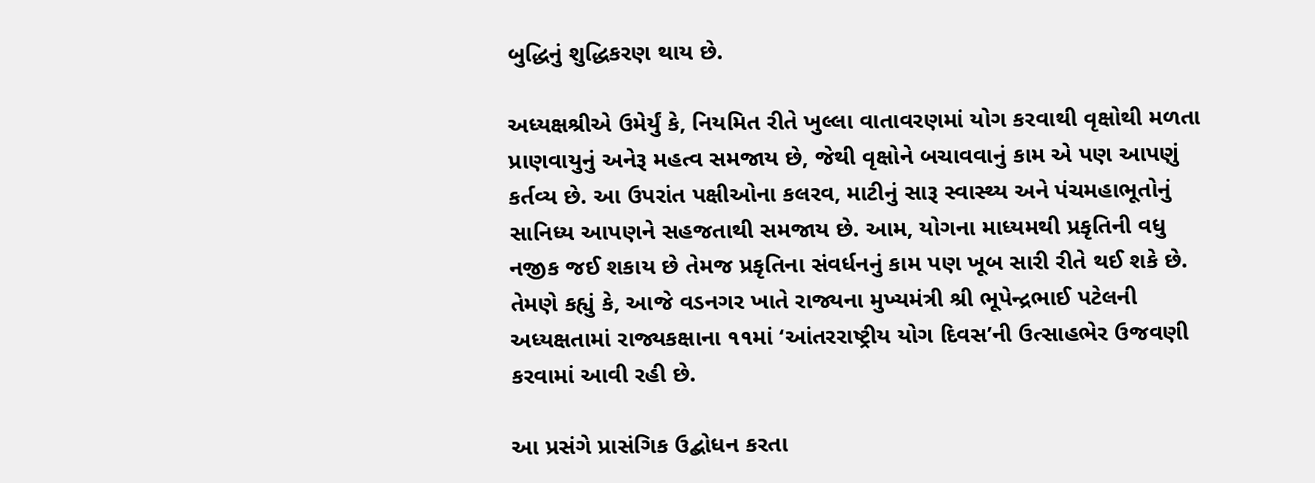બુદ્ધિનું શુદ્ધિકરણ થાય છે.

અધ્યક્ષશ્રીએ ઉમેર્યું કે, નિયમિત રીતે ખુલ્લા વાતાવરણમાં યોગ કરવાથી વૃક્ષોથી મળતા પ્રાણવાયુનું અનેરૂ મહત્વ સમજાય છે, જેથી વૃક્ષોને બચાવવાનું કામ એ પણ આપણું કર્તવ્ય છે. આ ઉપરાંત પક્ષીઓના કલરવ, માટીનું સારૂ સ્વાસ્થ્ય અને પંચમહાભૂતોનું સાનિધ્ય આપણને સહજતાથી સમજાય છે. આમ, યોગના માધ્યમથી પ્રકૃતિની વધુ નજીક જઈ શકાય છે તેમજ પ્રકૃતિના સંવર્ધનનું કામ પણ ખૂબ સારી રીતે થઈ શકે છે. તેમણે કહ્યું કે, આજે વડનગર ખાતે રાજ્યના મુખ્યમંત્રી શ્રી ભૂપેન્દ્રભાઈ પટેલની અધ્યક્ષતામાં રાજ્યકક્ષાના ૧૧માં ‘આંતરરાષ્ટ્રીય યોગ દિવસ’ની ઉત્સાહભેર ઉજવણી કરવામાં આવી રહી છે.

આ પ્રસંગે પ્રાસંગિક ઉદ્બોધન કરતા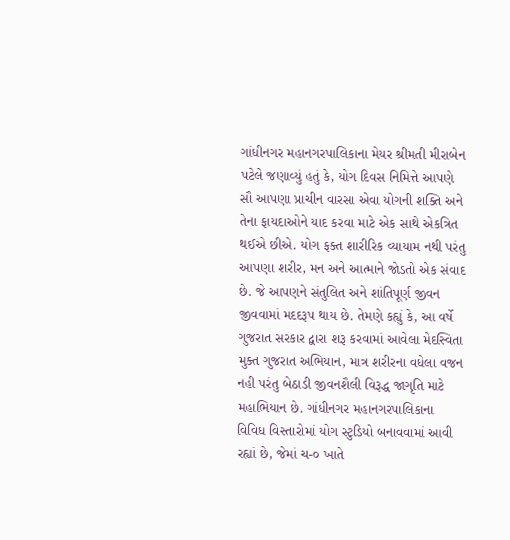ગાંધીનગર મહાનગરપાલિકાના મેયર શ્રીમતી મીરાબેન પટેલે જણાવ્યું હતું કે, યોગ દિવસ નિમિત્તે આપણે સૌ આપણા પ્રાચીન વારસા એવા યોગની શક્તિ અને તેના ફાયદાઓને યાદ કરવા માટે એક સાથે એકત્રિત થઈએ છીએ. યોગ ફક્ત શારીરિક વ્યાયામ નથી પરંતુ આપણા શરીર, મન અને આત્માને જોડતો એક સંવાદ છે. જે આપણને સંતુલિત અને શાંતિપૂર્ણ જીવન જીવવામાં મદદરૂપ થાય છે. તેમણે કહ્યું કે, આ વર્ષે ગુજરાત સરકાર દ્વારા શરૂ કરવામાં આવેલા મેદસ્વિતા મુક્ત ગુજરાત અભિયાન, માત્ર શરીરના વધેલા વજન નહી પરંતુ બેઠાડી જીવનશૈલી વિરૂદ્ધ જાગૃતિ માટે મહાભિયાન છે. ગાંધીનગર મહાનગરપાલિકાના વિવિધ વિસ્તારોમાં યોગ સ્ટુડિયો બનાવવામાં આવી રહ્યાં છે, જેમાં ચ-૦ ખાતે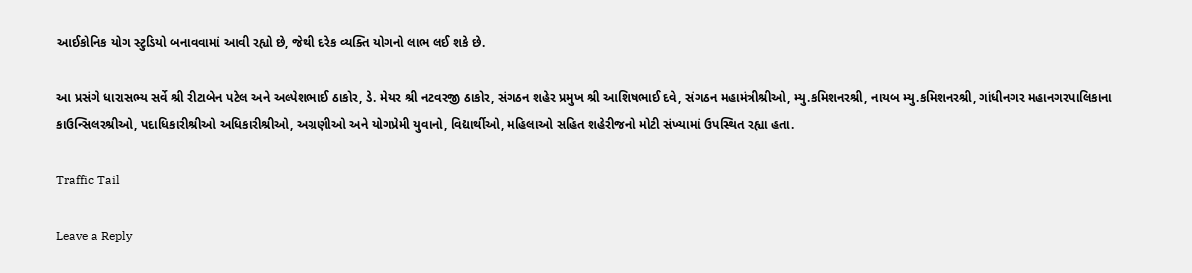આઈકોનિક યોગ સ્ટુડિયો બનાવવામાં આવી રહ્યો છે, જેથી દરેક વ્યક્તિ યોગનો લાભ લઈ શકે છે.

આ પ્રસંગે ધારાસભ્ય સર્વે શ્રી રીટાબેન પટેલ અને અલ્પેશભાઈ ઠાકોર, ડે. મેયર શ્રી નટવરજી ઠાકોર, સંગઠન શહેર પ્રમુખ શ્રી આશિષભાઈ દવે, સંગઠન મહામંત્રીશ્રીઓ, મ્યુ.કમિશનરશ્રી, નાયબ મ્યુ.કમિશનરશ્રી, ગાંધીનગર મહાનગરપાલિકાના કાઉન્સિલરશ્રીઓ, પદાધિકારીશ્રીઓ અધિકારીશ્રીઓ, અગ્રણીઓ અને યોગપ્રેમી યુવાનો, વિદ્યાર્થીઓ, મહિલાઓ સહિત શહેરીજનો મોટી સંખ્યામાં ઉપસ્થિત રહ્યા હતા.

Traffic Tail

Leave a Reply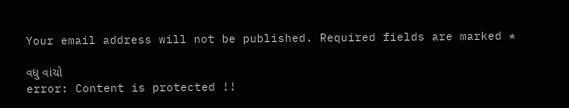Your email address will not be published. Required fields are marked *

વધુ વાંચો
error: Content is protected !!